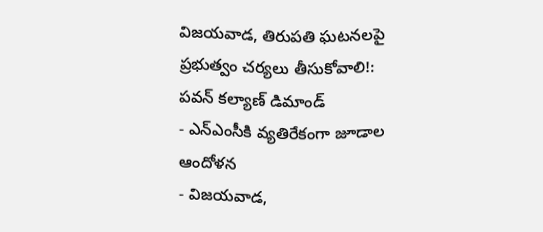విజయవాడ, తిరుపతి ఘటనలపై ప్రభుత్వం చర్యలు తీసుకోవాలి!: పవన్ కల్యాణ్ డిమాండ్
- ఎన్ఎంసీకి వ్యతిరేకంగా జూడాల ఆందోళన
- విజయవాడ,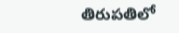తిరుపతిలో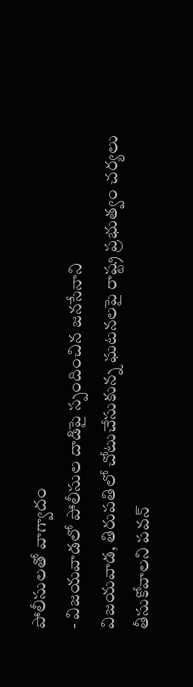పోలీసులతో వాగ్వాదం
- విజయవాడలో పోలీసుల దాడిపై స్పందించిన జనసేనాని
విజయవాడ, తిరుపతిలో చోటుచేసుకున్న ఘటనలపై రాష్ట్ర ప్రభుత్వం చర్యలు తీసుకోవాలని పవన్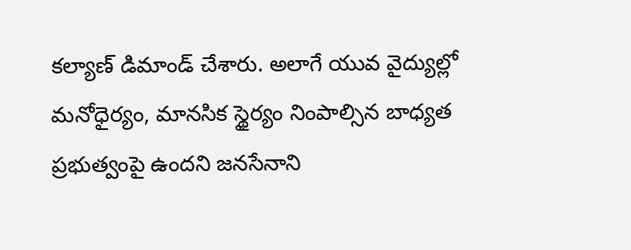కల్యాణ్ డిమాండ్ చేశారు. అలాగే యువ వైద్యుల్లో మనోధైర్యం, మానసిక స్థైర్యం నింపాల్సిన బాధ్యత ప్రభుత్వంపై ఉందని జనసేనాని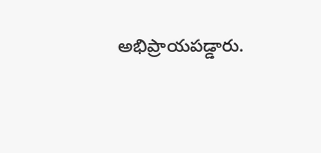అభిప్రాయపడ్డారు.